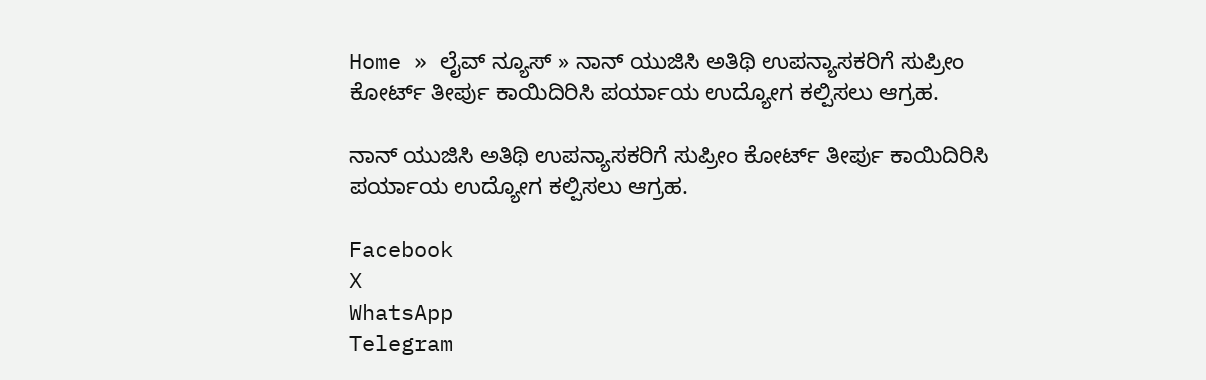Home » ಲೈವ್ ನ್ಯೂಸ್ » ನಾನ್ ಯುಜಿಸಿ ಅತಿಥಿ ಉಪನ್ಯಾಸಕರಿಗೆ ಸುಪ್ರೀಂ ಕೋರ್ಟ್ ತೀರ್ಪು ಕಾಯಿದಿರಿಸಿ ಪರ್ಯಾಯ ಉದ್ಯೋಗ ಕಲ್ಪಿಸಲು ಆಗ್ರಹ.

ನಾನ್ ಯುಜಿಸಿ ಅತಿಥಿ ಉಪನ್ಯಾಸಕರಿಗೆ ಸುಪ್ರೀಂ ಕೋರ್ಟ್ ತೀರ್ಪು ಕಾಯಿದಿರಿಸಿ ಪರ್ಯಾಯ ಉದ್ಯೋಗ ಕಲ್ಪಿಸಲು ಆಗ್ರಹ.

Facebook
X
WhatsApp
Telegram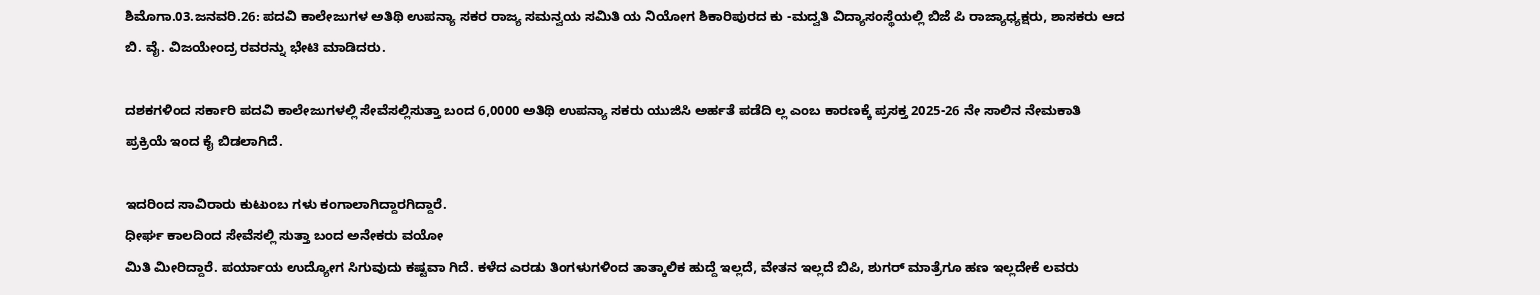ಶಿಮೊಗಾ.03.ಜನವರಿ.26: ಪದವಿ ಕಾಲೇಜುಗಳ ಅತಿಥಿ ಉಪನ್ಯಾ ಸಕರ ರಾಜ್ಯ ಸಮನ್ವಯ ಸಮಿತಿ ಯ ನಿಯೋಗ ಶಿಕಾರಿಪುರದ ಕು -ಮದ್ವತಿ ವಿದ್ಯಾಸಂಸ್ಥೆಯಲ್ಲಿ ಬಿಜೆ ಪಿ ರಾಜ್ಯಾಧ್ಯಕ್ಷರು, ಶಾಸಕರು ಆದ
ಬಿ. ವೈ. ವಿಜಯೇಂದ್ರ ರವರನ್ನು ಭೇಟಿ ಮಾಡಿದರು.

ದಶಕಗಳಿಂದ ಸರ್ಕಾರಿ ಪದವಿ ಕಾಲೇಜುಗಳಲ್ಲಿ ಸೇವೆಸಲ್ಲಿಸುತ್ತಾ ಬಂದ 6,0000 ಅತಿಥಿ ಉಪನ್ಯಾ ಸಕರು ಯುಜಿಸಿ ಅರ್ಹತೆ ಪಡೆದಿ ಲ್ಲ ಎಂಬ ಕಾರಣಕ್ಕೆ ಪ್ರಸಕ್ತ 2025-26 ನೇ ಸಾಲಿನ ನೇಮಕಾತಿ
ಪ್ರಕ್ರಿಯೆ ಇಂದ ಕೈ ಬಿಡಲಾಗಿದೆ.

ಇದರಿಂದ ಸಾವಿರಾರು ಕುಟುಂಬ ಗಳು ಕಂಗಾಲಾಗಿದ್ದಾರಗಿದ್ದಾರೆ.
ಧೀರ್ಘ ಕಾಲದಿಂದ ಸೇವೆಸಲ್ಲಿ ಸುತ್ತಾ ಬಂದ ಅನೇಕರು ವಯೋ
ಮಿತಿ ಮೀರಿದ್ದಾರೆ. ಪರ್ಯಾಯ ಉದ್ಯೋಗ ಸಿಗುವುದು ಕಷ್ಟವಾ ಗಿದೆ. ಕಳೆದ ಎರಡು ತಿಂಗಳುಗಳಿಂದ ತಾತ್ಕಾಲಿಕ ಹುದ್ದೆ ಇಲ್ಲದೆ, ವೇತನ ಇಲ್ಲದೆ ಬಿಪಿ, ಶುಗರ್ ಮಾತ್ರೆಗೂ ಹಣ ಇಲ್ಲದೇಕೆ ಲವರು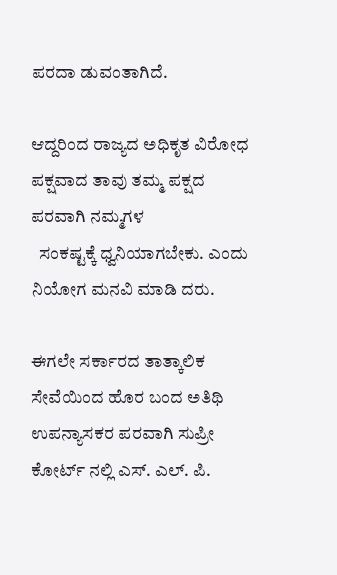ಪರದಾ ಡುವಂತಾಗಿದೆ.

ಆದ್ದರಿಂದ ರಾಜ್ಯದ ಅಧಿಕೃತ ವಿರೋಧ ಪಕ್ಷವಾದ ತಾವು ತಮ್ಮ ಪಕ್ಷದ ಪರವಾಗಿ ನಮ್ಮಗಳ
  ಸಂಕಷ್ಟಕ್ಕೆ ಧ್ವನಿಯಾಗಬೇಕು. ಎಂದು ನಿಯೋಗ ಮನವಿ ಮಾಡಿ ದರು.

ಈಗಲೇ ಸರ್ಕಾರದ ತಾತ್ಕಾಲಿಕ ಸೇವೆಯಿಂದ ಹೊರ ಬಂದ ಅತಿಥಿ ಉಪನ್ಯಾಸಕರ ಪರವಾಗಿ ಸುಪ್ರೀ ಕೋರ್ಟ್ ನಲ್ಲಿ ಎಸ್. ಎಲ್. ಪಿ.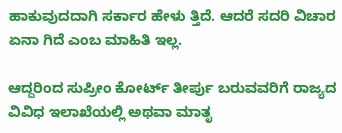ಹಾಕುವುದದಾಗಿ ಸರ್ಕಾರ ಹೇಳು ತ್ತಿದೆ. ಆದರೆ ಸದರಿ ವಿಚಾರ ಏನಾ ಗಿದೆ ಎಂಬ ಮಾಹಿತಿ ಇಲ್ಲ.

ಆದ್ದರಿಂದ ಸುಪ್ರೀಂ ಕೋರ್ಟ್ ತೀರ್ಪು ಬರುವವರಿಗೆ ರಾಜ್ಯದ ವಿವಿಧ ಇಲಾಖೆಯಲ್ಲಿ ಅಥವಾ ಮಾತೃ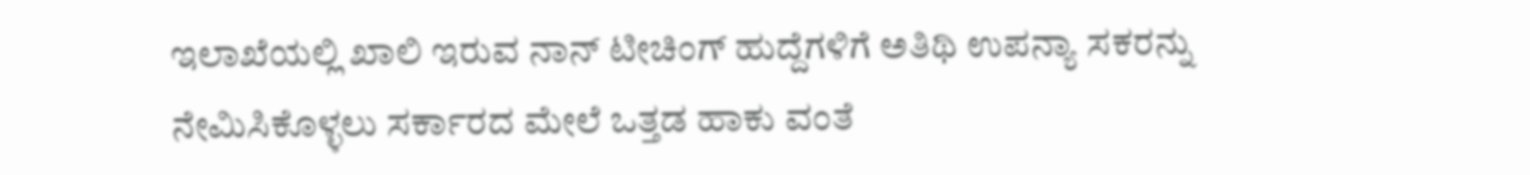ಇಲಾಖೆಯಲ್ಲಿ ಖಾಲಿ ಇರುವ ನಾನ್ ಟೀಚಿಂಗ್ ಹುದ್ದೆಗಳಿಗೆ ಅತಿಥಿ ಉಪನ್ಯಾ ಸಕರನ್ನು ನೇಮಿಸಿಕೊಳ್ಳಲು ಸರ್ಕಾರದ ಮೇಲೆ ಒತ್ತಡ ಹಾಕು ವಂತೆ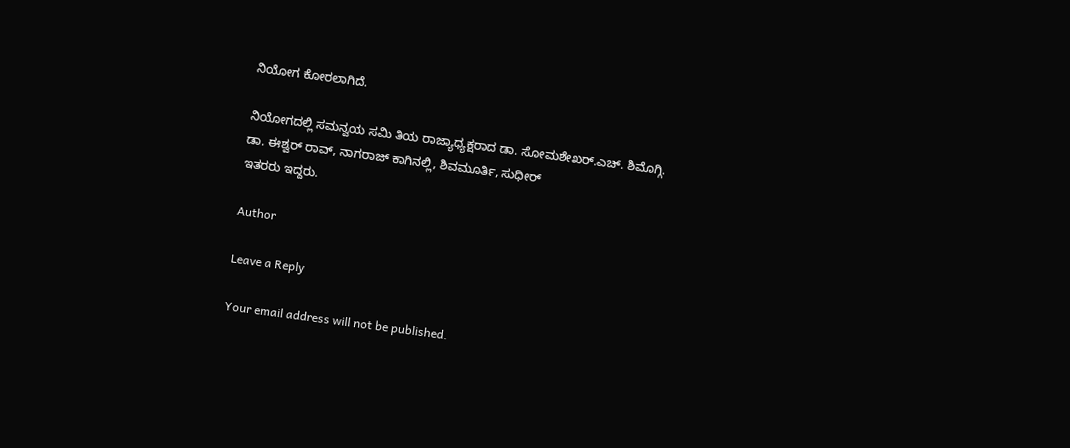ನಿಯೋಗ ಕೋರಲಾಗಿದೆ.

ನಿಯೋಗದಲ್ಲಿ ಸಮನ್ವಯ ಸಮಿ ತಿಯ ರಾಜ್ಯಾಧ್ಯಕ್ಷರಾದ ಡಾ. ಸೋಮಶೇಖರ್.ಎಚ್. ಶಿಮೊಗ್ಗಿ.
ಡಾ. ಈಶ್ವರ್ ರಾವ್, ನಾಗರಾಜ್ ಕಾಗಿನಲ್ಲಿ, ಶಿವಮೂರ್ತಿ, ಸುಧೀರ್
ಇತರರು ಇದ್ದರು.

Author

Leave a Reply

Your email address will not be published.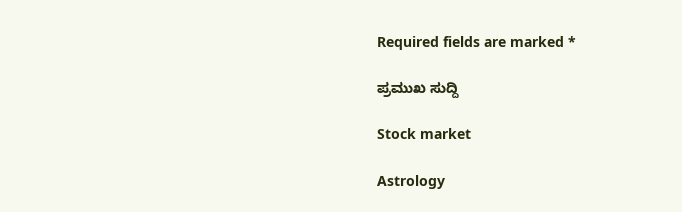Required fields are marked *

ಪ್ರಮುಖ ಸುದ್ದಿ

Stock market

Astrology